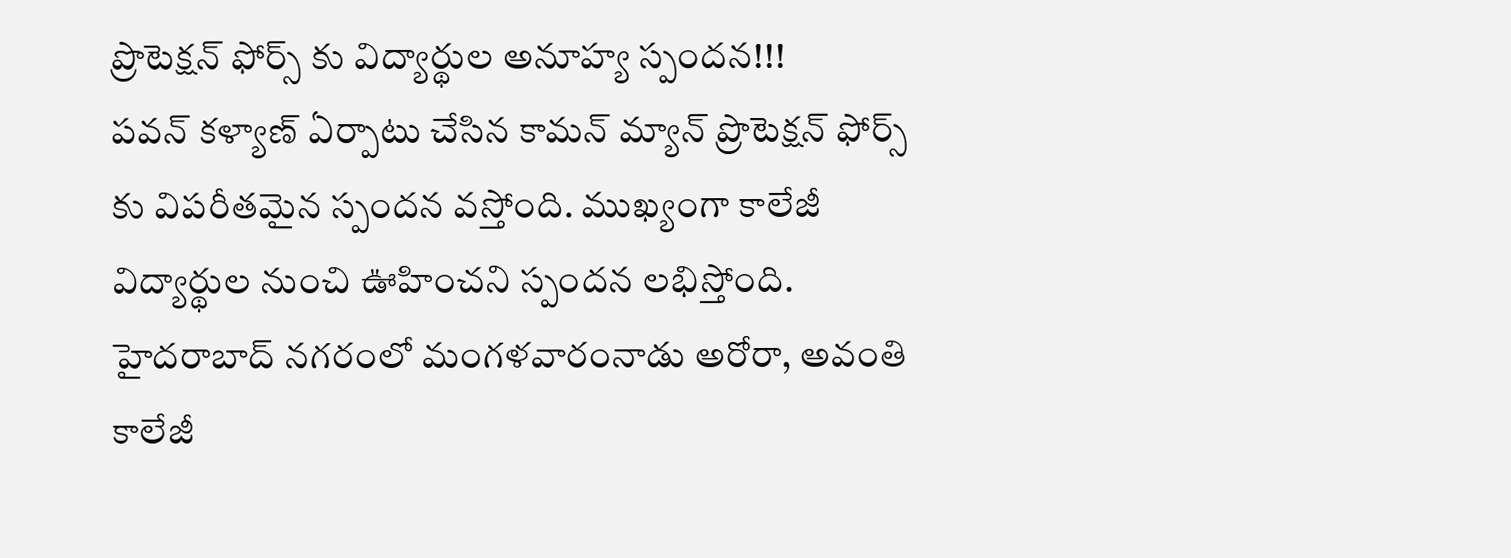ప్రొటెక్షన్ ఫోర్స్ కు విద్యార్థుల అనూహ్య స్పందన!!!
పవన్ కళ్యాణ్ ఏర్పాటు చేసిన కామన్ మ్యాన్ ప్రొటెక్షన్ ఫోర్స్ కు విపరీతమైన స్పందన వస్తోంది. ముఖ్యంగా కాలేజీ విద్యార్థుల నుంచి ఊహించని స్పందన లభిస్తోంది. హైదరాబాద్ నగరంలో మంగళవారంనాడు అరోరా, అవంతి కాలేజీ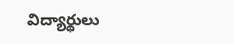విద్యార్థులు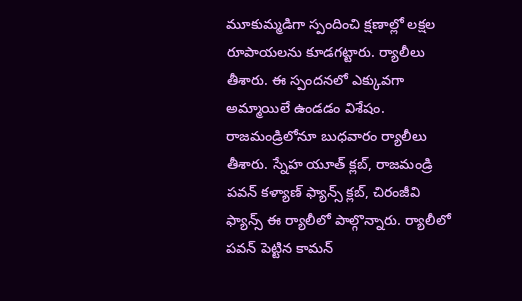మూకుమ్మడిగా స్పందించి క్షణాల్లో లక్షల రూపాయలను కూడగట్టారు. ర్యాలీలు తీశారు. ఈ స్పందనలో ఎక్కువగా అమ్మాయిలే ఉండడం విశేషం.
రాజమండ్రిలోనూ బుధవారం ర్యాలీలు తీశారు. స్నేహ యూత్ క్లబ్, రాజమండ్రి పవన్ కళ్యాణ్ ఫ్యాన్స్ క్లబ్, చిరంజీవి ఫ్యాన్స్ ఈ ర్యాలీలో పాల్గొన్నారు. ర్యాలీలో పవన్ పెట్టిన కామన్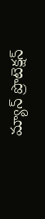మ్యాన్ ప్రొటెక్షన్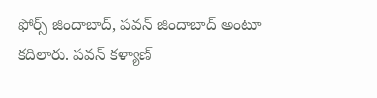ఫోర్స్ జిందాబాద్, పవన్ జిందాబాద్ అంటూ కదిలారు. పవన్ కళ్యాణ్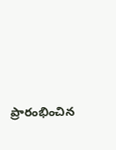ప్రారంభించిన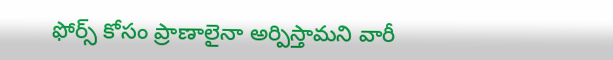ఫోర్స్ కోసం ప్రాణాలైనా అర్పిస్తామని వారీ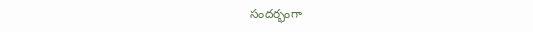సందర్భంగా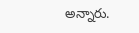అన్నారు.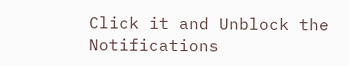Click it and Unblock the Notifications